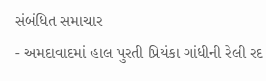સંબંધિત સમાચાર
- અમદાવાદમાં હાલ પુરતી પ્રિયંકા ગાંધીની રેલી રદ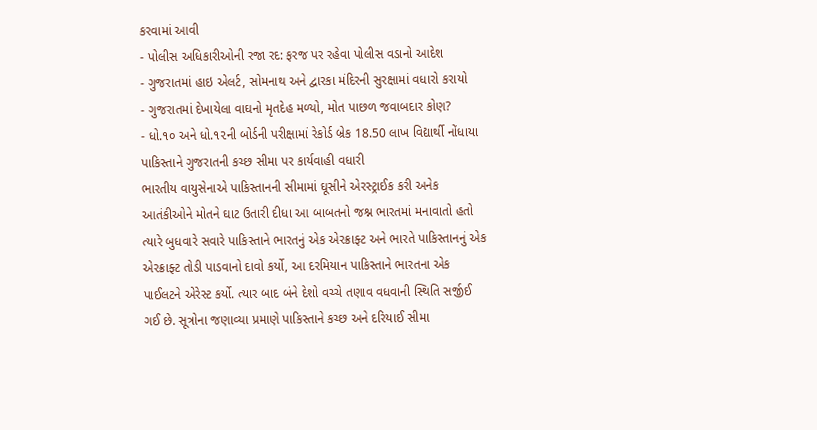કરવામાં આવી
- પોલીસ અધિકારીઓની રજા રદ: ફરજ પર રહેવા પોલીસ વડાનો આદેશ
- ગુજરાતમાં હાઇ એલર્ટ, સોમનાથ અને દ્વારકા મંદિરની સુરક્ષામાં વધારો કરાયો
- ગુજરાતમાં દેખાયેલા વાઘનો મૃતદેહ મળ્યો, મોત પાછળ જવાબદાર કોણ?
- ધો.૧૦ અને ધો.૧૨ની બોર્ડની પરીક્ષામાં રેકોર્ડ બ્રેક 18.50 લાખ વિદ્યાર્થી નોંધાયા
પાકિસ્તાને ગુજરાતની કચ્છ સીમા પર કાર્યવાહી વધારી
ભારતીય વાયુસેનાએ પાકિસ્તાનની સીમામાં ઘૂસીને એરસ્ટ્રાઈક કરી અનેક આતંકીઓને મોતને ઘાટ ઉતારી દીધા આ બાબતનો જશ્ન ભારતમાં મનાવાતો હતો ત્યારે બુધવારે સવારે પાકિસ્તાને ભારતનું એક એરક્રાફ્ટ અને ભારતે પાકિસ્તાનનું એક એરક્રાફ્ટ તોડી પાડવાનો દાવો કર્યો, આ દરમિયાન પાકિસ્તાને ભારતના એક પાઈલટને એરેસ્ટ કર્યો. ત્યાર બાદ બંને દેશો વચ્ચે તણાવ વધવાની સ્થિતિ સર્જીઈ ગઈ છે. સૂત્રોના જણાવ્યા પ્રમાણે પાકિસ્તાને કચ્છ અને દરિયાઈ સીમા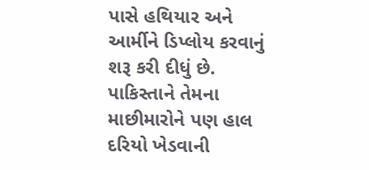પાસે હથિયાર અને આર્મીને ડિપ્લોય કરવાનું શરૂ કરી દીધું છે. પાકિસ્તાને તેમના માછીમારોને પણ હાલ દરિયો ખેડવાની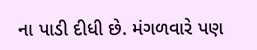ના પાડી દીધી છે. મંગળવારે પણ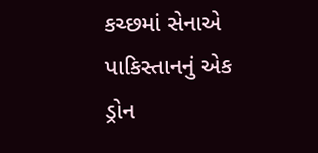કચ્છમાં સેનાએ પાકિસ્તાનનું એક ડ્રોન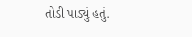તોડી પાડ્યું હતું.